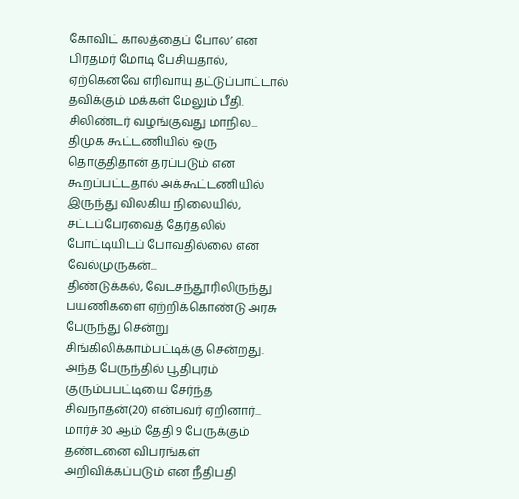கோவிட் காலத்தைப் போல’ என பிரதமர் மோடி பேசியதால், ஏற்கெனவே எரிவாயு தட்டுப்பாட்டால் தவிக்கும் மக்கள் மேலும் பீதி. சிலிண்டர் வழங்குவது மாநில...
திமுக கூட்டணியில் ஒரு தொகுதிதான் தரப்படும் என கூறப்பட்டதால் அக்கூட்டணியில் இருந்து விலகிய நிலையில், சட்டப்பேரவைத் தேர்தலில் போட்டியிடப் போவதில்லை என வேல்முருகன்...
திண்டுக்கல், வேடசந்தூரிலிருந்து பயணிகளை ஏற்றிக்கொண்டு அரசு பேருந்து சென்று சிங்கிலிக்காம்பட்டிக்கு சென்றது. அந்த பேருந்தில் பூதிபுரம் குரும்பபட்டியை சேர்ந்த சிவநாதன்(20) என்பவர் ஏறினார்...
மார்ச் 30 ஆம் தேதி 9 பேருக்கும் தண்டனை விபரங்கள் அறிவிக்கப்படும் என நீதிபதி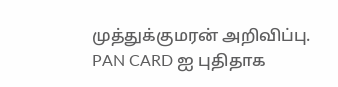முத்துக்குமரன் அறிவிப்பு.
PAN CARD ஐ புதிதாக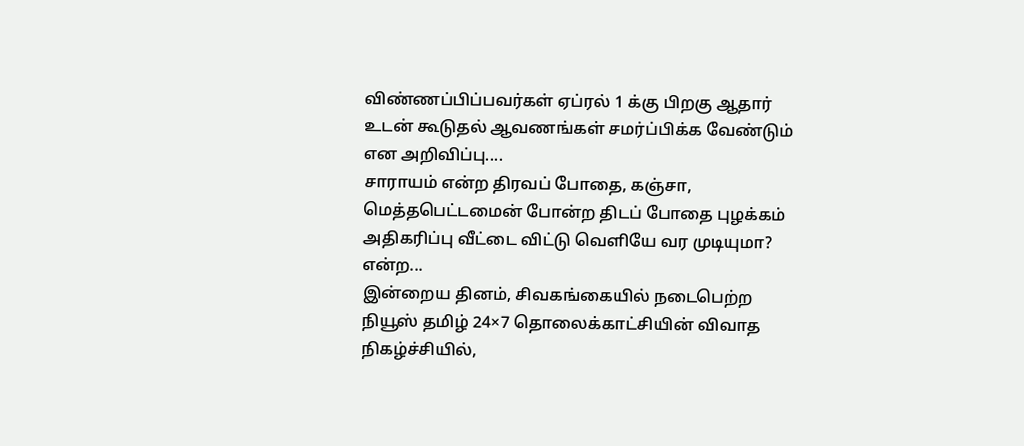விண்ணப்பிப்பவர்கள் ஏப்ரல் 1 க்கு பிறகு ஆதார் உடன் கூடுதல் ஆவணங்கள் சமர்ப்பிக்க வேண்டும் என அறிவிப்பு....
சாராயம் என்ற திரவப் போதை, கஞ்சா, மெத்தபெட்டமைன் போன்ற திடப் போதை புழக்கம் அதிகரிப்பு வீட்டை விட்டு வெளியே வர முடியுமா? என்ற...
இன்றைய தினம், சிவகங்கையில் நடைபெற்ற நியூஸ் தமிழ் 24×7 தொலைக்காட்சியின் விவாத நிகழ்ச்சியில்,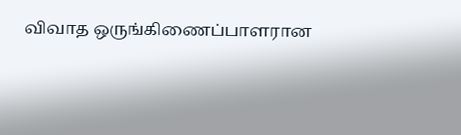விவாத ஒருங்கிணைப்பாளரான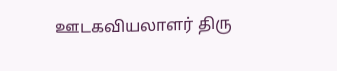ஊடகவியலாளர் திரு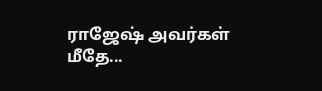ராஜேஷ் அவர்கள் மீதே...